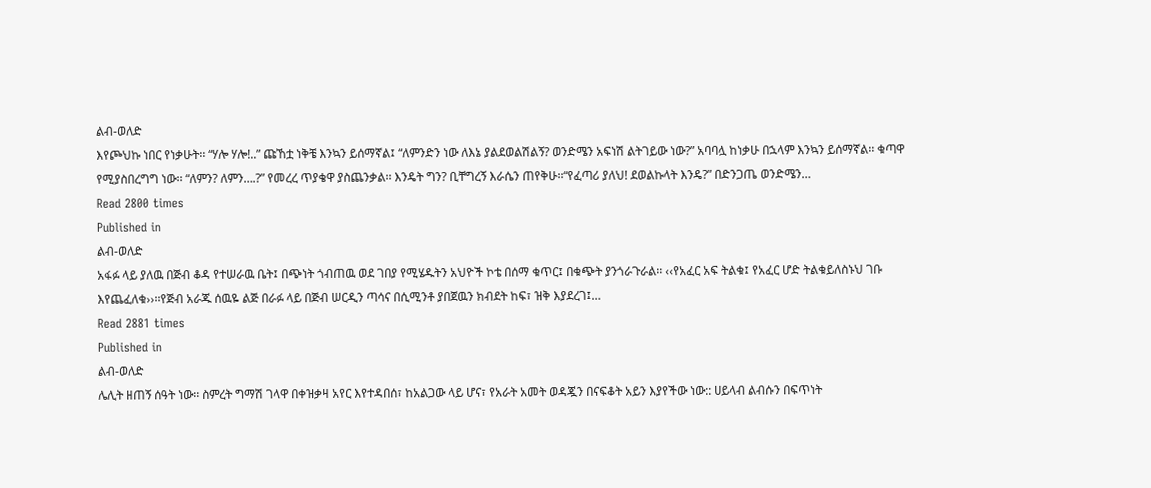ልብ-ወለድ
እየጮህኩ ነበር የነቃሁት፡፡ “ሃሎ ሃሎ!..” ጩኸቷ ነቅቼ እንኳን ይሰማኛል፤ “ለምንድን ነው ለእኔ ያልደወልሽልኝ? ወንድሜን አፍነሽ ልትገይው ነው?” አባባሏ ከነቃሁ በኋላም እንኳን ይሰማኛል፡፡ ቁጣዋ የሚያስበረግግ ነው፡፡ “ለምን? ለምን….?” የመረረ ጥያቄዋ ያስጨንቃል፡፡ እንዴት ግን? ቢቸግረኝ እራሴን ጠየቅሁ፡፡“የፈጣሪ ያለህ! ደወልኩላት እንዴ?” በድንጋጤ ወንድሜን…
Read 2800 times
Published in
ልብ-ወለድ
አፋፉ ላይ ያለዉ በጅብ ቆዳ የተሠራዉ ቤት፤ በጭነት ጎብጠዉ ወደ ገበያ የሚሄዱትን አህዮች ኮቴ በሰማ ቁጥር፤ በቁጭት ያንጎራጉራል፡፡ ‹‹የአፈር አፍ ትልቁ፤ የአፈር ሆድ ትልቁይለስኑህ ገቡ እየጨፈለቁ››፡፡የጅብ አራጁ ሰዉዬ ልጅ በራፉ ላይ በጅብ ሠርዲን ጣሳና በሲሚንቶ ያበጀዉን ክብደት ከፍ፣ ዝቅ እያደረገ፤…
Read 2881 times
Published in
ልብ-ወለድ
ሌሊት ዘጠኝ ሰዓት ነው፡፡ ስምረት ግማሽ ገላዋ በቀዝቃዛ አየር እየተዳበሰ፣ ከአልጋው ላይ ሆና፣ የአራት አመት ወዳጇን በናፍቆት አይን እያየችው ነው:: ሀይላብ ልብሱን በፍጥነት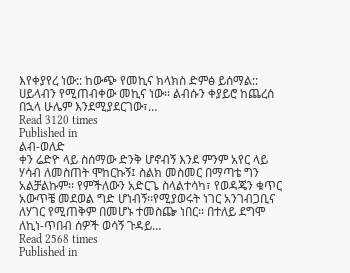እየቀያየረ ነው:: ከውጭ የመኪና ክላክስ ድምፅ ይሰማል:: ሀይላብን የሚጠብቀው መኪና ነው፡፡ ልብሱን ቀያይሮ ከጨረሰ በኋላ ሁሌም እንደሚያደርገው፣…
Read 3120 times
Published in
ልብ-ወለድ
ቀን ሬድዮ ላይ ስሰማው ድንቅ ሆኖብኝ እንደ ምንም አየር ላይ ሃሳብ ለመስጠት ሞከርኩኝ፤ ስልክ መስመር በማጣቴ ግን አልቻልኩም፡፡ የምችለውን አድርጌ ስላልተሳካ፣ የወዳጄን ቁጥር አውጥቼ መደወል ግድ ሆነብኝ፡፡የሚያወሩት ነገር አንገብጋቢና ለሃገር የሚጠቅም በመሆኑ ተመስጬ ነበር፡፡ በተለይ ደግሞ ለኪነ-ጥበብ ሰዎች ወሳኝ ጉዳይ…
Read 2568 times
Published in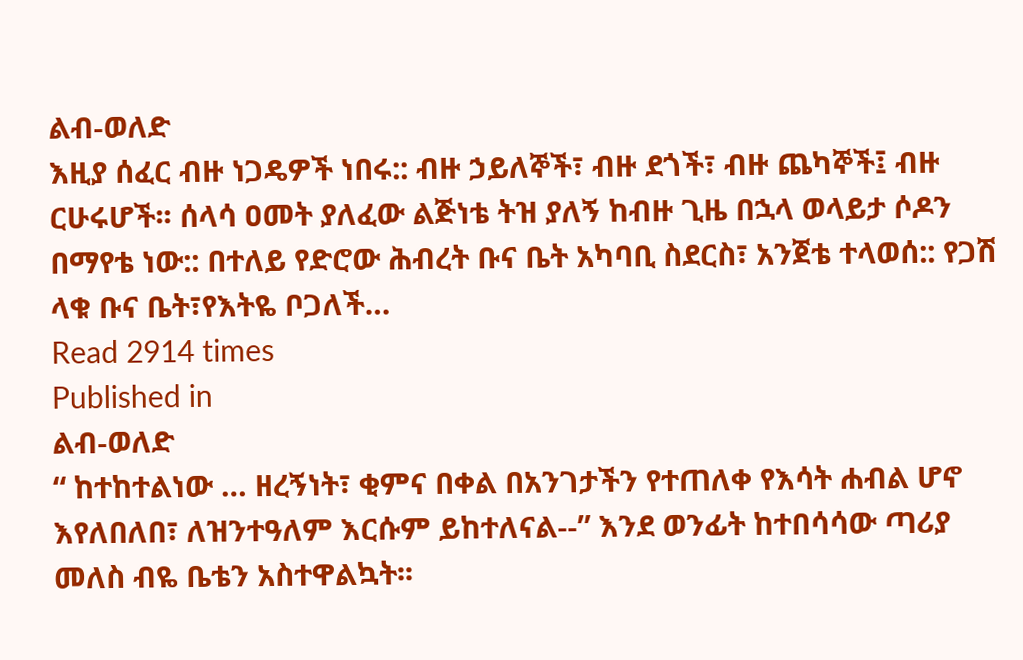ልብ-ወለድ
እዚያ ሰፈር ብዙ ነጋዴዎች ነበሩ:: ብዙ ኃይለኞች፣ ብዙ ደጎች፣ ብዙ ጨካኞች፤ ብዙ ርሁሩሆች፡፡ ሰላሳ ዐመት ያለፈው ልጅነቴ ትዝ ያለኝ ከብዙ ጊዜ በኋላ ወላይታ ሶዶን በማየቴ ነው:: በተለይ የድሮው ሕብረት ቡና ቤት አካባቢ ስደርስ፣ አንጀቴ ተላወሰ:: የጋሽ ላቁ ቡና ቤት፣የእትዬ ቦጋለች…
Read 2914 times
Published in
ልብ-ወለድ
“ ከተከተልነው … ዘረኝነት፣ ቂምና በቀል በአንገታችን የተጠለቀ የእሳት ሐብል ሆኖ እየለበለበ፣ ለዝንተዓለም እርሱም ይከተለናል--” እንደ ወንፊት ከተበሳሳው ጣሪያ መለስ ብዬ ቤቴን አስተዋልኳት፡፡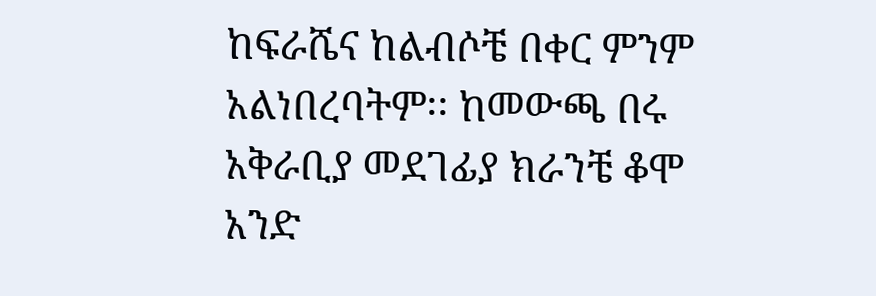ከፍራሼና ከልብሶቼ በቀር ምንም አልነበረባትም፡፡ ከመውጫ በሩ አቅራቢያ መደገፊያ ክራንቼ ቆሞ አንድ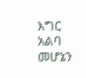እግር አልባ መሆኔን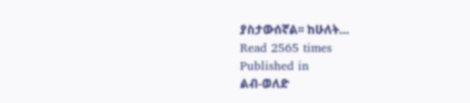ያስታውሰኛል፡፡ ከሁለት…
Read 2565 times
Published in
ልብ-ወለድ